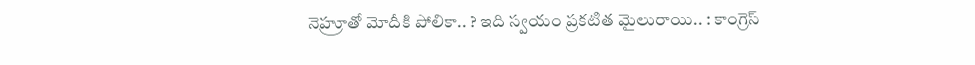నెహ్రూతో మోదీకి పోలికా.. ? ఇది స్వయం ప్రకటిత మైలురాయి.. : కాంగ్రెస్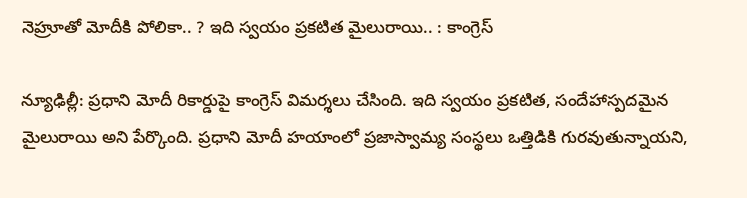నెహ్రూతో మోదీకి పోలికా.. ? ఇది స్వయం ప్రకటిత మైలురాయి.. : కాంగ్రెస్

న్యూఢిల్లీ: ప్రధాని మోదీ రికార్డుపై కాంగ్రెస్ విమర్శలు చేసింది. ఇది స్వయం ప్రకటిత, సందేహాస్పదమైన మైలురాయి అని పేర్కొంది. ప్రధాని మోదీ హయాంలో ప్రజాస్వామ్య సంస్థలు ఒత్తిడికి గురవుతున్నాయని,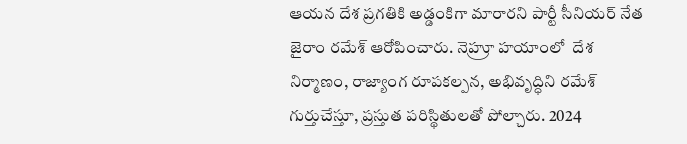ఆయన దేశ ప్రగతికి అడ్డంకిగా మారారని పార్టీ సీనియర్ నేత జైరాం రమేశ్ ఆరోపించారు. నెహ్రూ హయాంలో  దేశ నిర్మాణం, రాజ్యాంగ రూపకల్పన, అభివృద్ధిని రమేశ్ గుర్తుచేస్తూ, ప్రస్తుత పరిస్థితులతో పోల్చారు. 2024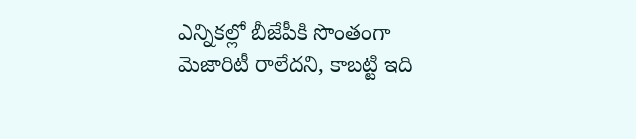ఎన్నికల్లో బీజేపీకి సొంతంగా మెజారిటీ రాలేదని, కాబట్టి ఇది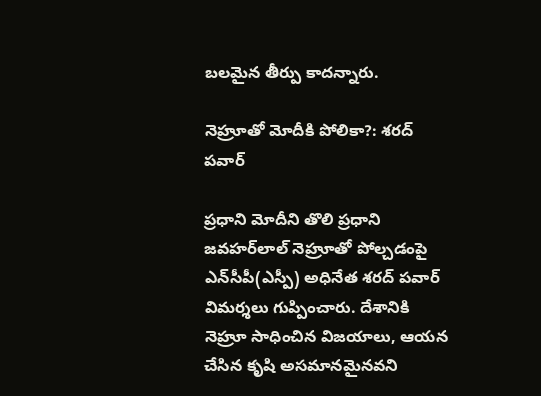బలమైన తీర్పు కాదన్నారు.

నెహ్రూతో మోదీకి పోలికా?: శరద్ పవార్

ప్రధాని మోదీని తొలి ప్రధాని జవహర్‌‌లాల్ నెహ్రూతో పోల్చడంపై ఎన్‌‌సీపీ(ఎస్పీ) అధినేత శరద్ పవార్ విమర్శలు గుప్పించారు. దేశానికి నెహ్రూ సాధించిన విజయాలు, ఆయన చేసిన కృషి అసమానమైనవని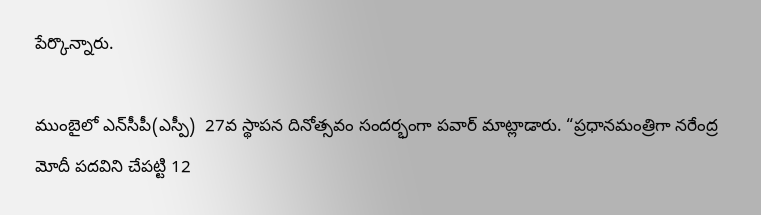పేర్కొన్నారు.

ముంబైలో ఎన్‌‌సీపీ(ఎస్పీ)  27వ స్థాపన దినోత్సవం సందర్భంగా పవార్ మాట్లాడారు. “ప్రధానమంత్రిగా నరేంద్ర మోదీ పదవిని చేపట్టి 12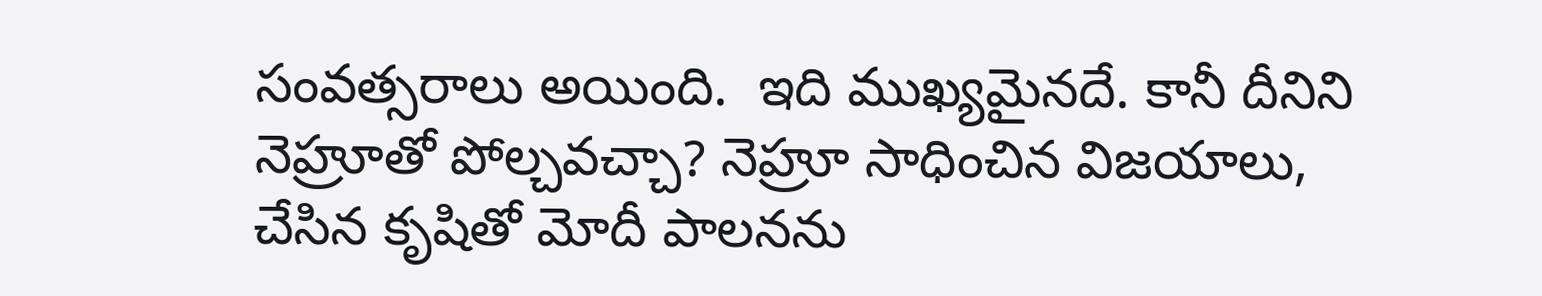సంవత్సరాలు అయింది.  ఇది ముఖ్యమైనదే. కానీ దీనిని నెహ్రూతో పోల్చవచ్చా? నెహ్రూ సాధించిన విజయాలు, చేసిన కృషితో మోదీ పాలనను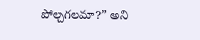పోల్చగలమా?” అని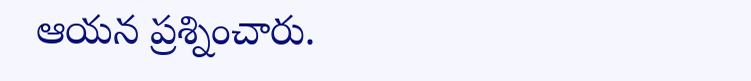ఆయన ప్రశ్నించారు.